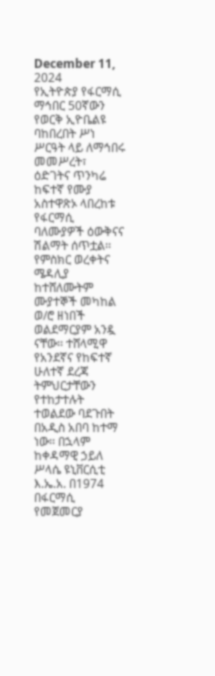December 11, 2024
የኢትዮጵያ የፋርማሲ ማኅበር 50ኛውን የወርቅ ኢዮቤልዩ ባከበረበት ሥነ ሥርዓት ላይ ለማኅበሩ መመሥረት፣ ዕድገትና ጥንካሬ ከፍተኛ የሙያ አስተዋጽኦ ላበረከቱ የፋርማሲ ባለሙያዎች ዕውቅናና ሽልማት ሰጥቷል፡፡ የምስክር ወረቀትና ሜዳሊያ ከተሸለሙትም ሙያተኞች መካከል ወ/ሮ ዘነበች ወልደማርያም አንዷ ናቸው፡፡ ተሸላሚዋ የአንደኛና የከፍተኛ ሁለተኛ ደረጃ ትምህርታቸውን የተከታተሉት ተወልደው ባደጉበት በአዲስ አበባ ከተማ ነው፡፡ በኋላም ከቀዳማዊ ኃይለ ሥላሴ ዩኒቨርሲቲ እ.ኤ.አ. በ1974 በፋርማሲ የመጀመርያ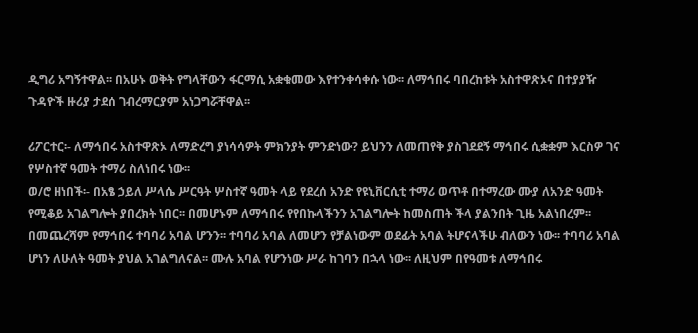ዲግሪ አግኝተዋል፡፡ በአሁኑ ወቅት የግላቸውን ፋርማሲ አቋቁመው እየተንቀሳቀሱ ነው፡፡ ለማኅበሩ ባበረከቱት አስተዋጽኦና በተያያዥ ጉዳዮች ዙሪያ ታደሰ ገብረማርያም አነጋግሯቸዋል፡፡

ሪፖርተር፡- ለማኅበሩ አስተዋጽኦ ለማድረግ ያነሳሳዎት ምክንያት ምንድነው? ይህንን ለመጠየቅ ያስገደደኝ ማኅበሩ ሲቋቋም እርስዎ ገና የሦስተኛ ዓመት ተማሪ ስለነበሩ ነው፡፡
ወ/ሮ ዘነበች፡- በአፄ ኃይለ ሥላሴ ሥርዓት ሦስተኛ ዓመት ላይ የደረሰ አንድ የዩኒቨርሲቲ ተማሪ ወጥቶ በተማረው ሙያ ለአንድ ዓመት የሚቆይ አገልግሎት ያበረክት ነበር፡፡ በመሆኑም ለማኅበሩ የየበኩላችንን አገልግሎት ከመስጠት ችላ ያልንበት ጊዜ አልነበረም፡፡ በመጨረሻም የማኅበሩ ተባባሪ አባል ሆንን፡፡ ተባባሪ አባል ለመሆን የቻልነውም ወደፊት አባል ትሆናላችሁ ብለውን ነው፡፡ ተባባሪ አባል ሆነን ለሁለት ዓመት ያህል አገልግለናል፡፡ ሙሉ አባል የሆንነው ሥራ ከገባን በኋላ ነው፡፡ ለዚህም በየዓመቱ ለማኅበሩ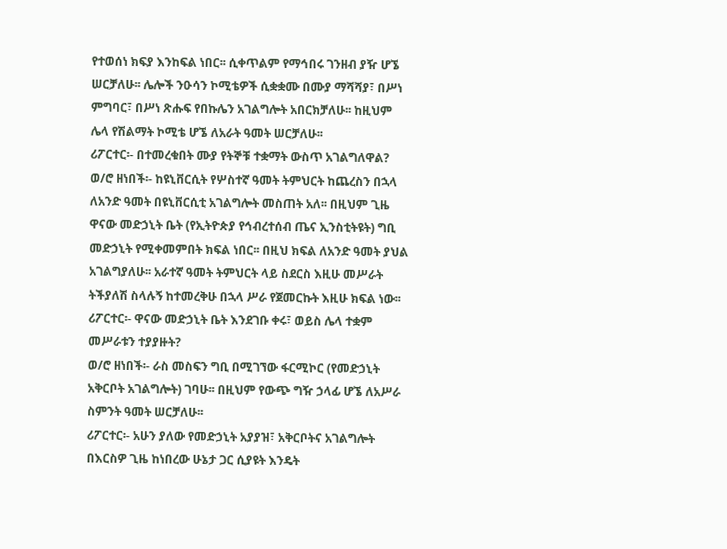የተወሰነ ክፍያ እንከፍል ነበር፡፡ ሲቀጥልም የማኅበሩ ገንዘብ ያዥ ሆኜ ሠርቻለሁ፡፡ ሌሎች ንዑሳን ኮሚቴዎች ሲቋቋሙ በሙያ ማሻሻያ፣ በሥነ ምግባር፣ በሥነ ጽሑፍ የበኩሌን አገልግሎት አበርክቻለሁ፡፡ ከዚህም ሌላ የሽልማት ኮሚቴ ሆኜ ለአራት ዓመት ሠርቻለሁ፡፡
ሪፖርተር፡- በተመረቁበት ሙያ የትኞቹ ተቋማት ውስጥ አገልግለዋል?
ወ/ሮ ዘነበች፡- ከዩኒቨርሲት የሦስተኛ ዓመት ትምህርት ከጨረስን በኋላ ለአንድ ዓመት በዩኒቨርሲቲ አገልግሎት መስጠት አለ፡፡ በዚህም ጊዜ ዋናው መድኃኒት ቤት (የኢትዮጵያ የኅብረተሰብ ጤና ኢንስቲትዩት) ግቢ መድኃኒት የሚቀመምበት ክፍል ነበር፡፡ በዚህ ክፍል ለአንድ ዓመት ያህል አገልግያለሁ፡፡ አራተኛ ዓመት ትምህርት ላይ ስደርስ እዚሁ መሥራት ትችያለሽ ስላሉኝ ከተመረቅሁ በኋላ ሥራ የጀመርኩት እዚሁ ክፍል ነው፡፡
ሪፖርተር፡- ዋናው መድኃኒት ቤት እንደገቡ ቀሩ፣ ወይስ ሌላ ተቋም መሥራቱን ተያያዙት?
ወ/ሮ ዘነበች፡- ራስ መስፍን ግቢ በሚገኘው ፋርሚኮር (የመድኃኒት አቅርቦት አገልግሎት) ገባሁ፡፡ በዚህም የውጭ ግዥ ኃላፊ ሆኜ ለአሥራ ስምንት ዓመት ሠርቻለሁ፡፡
ሪፖርተር፡- አሁን ያለው የመድኃኒት አያያዝ፣ አቅርቦትና አገልግሎት በእርስዎ ጊዜ ከነበረው ሁኔታ ጋር ሲያዩት እንዴት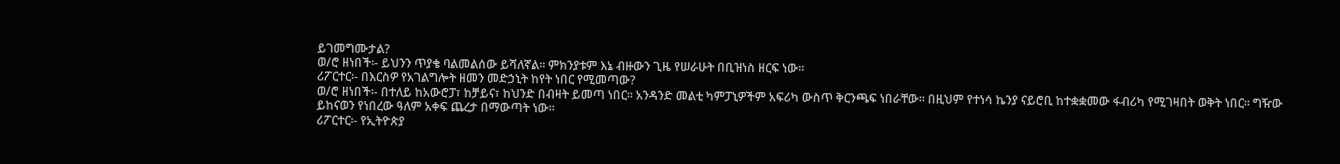ይገመግሙታል?
ወ/ሮ ዘነበች፡- ይህንን ጥያቄ ባልመልሰው ይሻለኛል፡፡ ምክንያቱም እኔ ብዙውን ጊዜ የሠራሁት በቢዝነስ ዘርፍ ነው፡፡
ሪፖርተር፡- በእርስዎ የአገልግሎት ዘመን መድኃኒት ከየት ነበር የሚመጣው?
ወ/ሮ ዘነበች፡- በተለይ ከአውሮፓ፣ ከቻይና፣ ከህንድ በብዛት ይመጣ ነበር፡፡ አንዳንድ መልቲ ካምፓኒዎችም አፍሪካ ውስጥ ቅርንጫፍ ነበራቸው፡፡ በዚህም የተነሳ ኬንያ ናይሮቢ ከተቋቋመው ፋብሪካ የሚገዛበት ወቅት ነበር፡፡ ግዥው ይከናወን የነበረው ዓለም አቀፍ ጨረታ በማውጣት ነው፡፡
ሪፖርተር፡- የኢትዮጵያ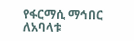የፋርማሲ ማኅበር ለአባላቱ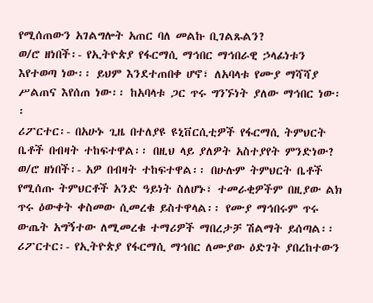የሚሰጠውን አገልግሎት አጠር ባለ መልኩ ቢገልጹልን?
ወ/ሮ ዘነበች፡- የኢትዮጵያ የፋርማሲ ማኅበር ማኅበራዊ ኃላፊነቱን እየተወጣ ነው፡፡ ይህም እንደተጠበቀ ሆኖ፣ ለአባላቱ የሙያ ማሻሻያ ሥልጠና እየሰጠ ነው፡፡ ከአባላቱ ጋር ጥሩ ግንኙነት ያለው ማኅበር ነው፡፡
ሪፖርተር፡- በአሁኑ ጊዜ በተለያዩ ዩኒቨርሲቲዎች የፋርማሲ ትምህርት ቤቶች በብዛት ተከፍተዋል፡፡ በዚህ ላይ ያለዎት አስተያየት ምንድነው?
ወ/ሮ ዘነበች፡- አዎ በብዛት ተከፍተዋል፡፡ በሁሉም ትምህርት ቤቶች የሚሰጡ ትምህርቶች አንድ ዓይነት ስለሆኑ፣ ተመራቂዎችም በዚያው ልክ ጥሩ ዕውቀት ቀስመው ሲመረቁ ይስተዋላል፡፡ የሙያ ማኅበሩም ጥሩ ውጤት አግኝተው ለሚመረቁ ተማሪዎች ማበረታቻ ሽልማት ይሰጣል፡፡
ሪፖርተር፡- የኢትዮጵያ የፋርማሲ ማኅበር ለሙያው ዕድገት ያበረከተውን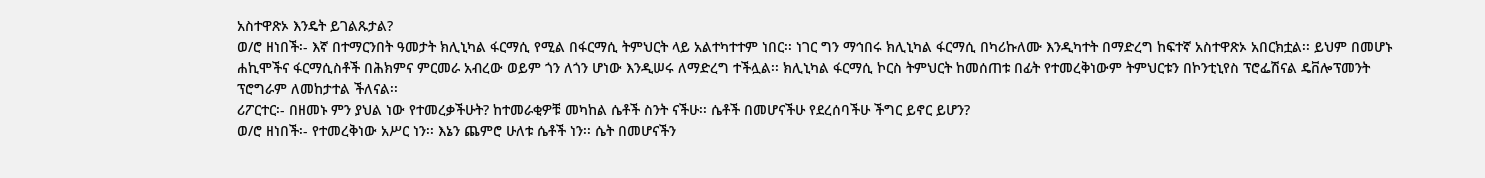አስተዋጽኦ እንዴት ይገልጹታል?
ወ/ሮ ዘነበች፡- እኛ በተማርንበት ዓመታት ክሊኒካል ፋርማሲ የሚል በፋርማሲ ትምህርት ላይ አልተካተተም ነበር፡፡ ነገር ግን ማኅበሩ ክሊኒካል ፋርማሲ በካሪኩለሙ እንዲካተት በማድረግ ከፍተኛ አስተዋጽኦ አበርክቷል፡፡ ይህም በመሆኑ ሐኪሞችና ፋርማሲስቶች በሕክምና ምርመራ አብረው ወይም ጎን ለጎን ሆነው እንዲሠሩ ለማድረግ ተችሏል፡፡ ክሊኒካል ፋርማሲ ኮርስ ትምህርት ከመሰጠቱ በፊት የተመረቅነውም ትምህርቱን በኮንቲኒየስ ፕሮፌሽናል ዴቨሎፕመንት ፕሮግራም ለመከታተል ችለናል፡፡
ሪፖርተር፡- በዘመኑ ምን ያህል ነው የተመረቃችሁት? ከተመራቂዎቹ መካከል ሴቶች ስንት ናችሁ፡፡ ሴቶች በመሆናችሁ የደረሰባችሁ ችግር ይኖር ይሆን?
ወ/ሮ ዘነበች፡- የተመረቅነው አሥር ነን፡፡ እኔን ጨምሮ ሁለቱ ሴቶች ነን፡፡ ሴት በመሆናችን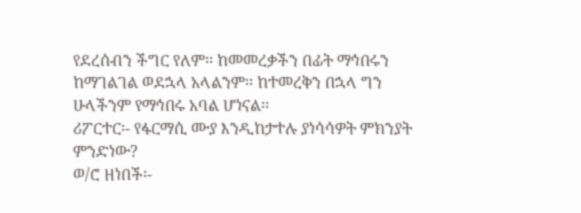የደረሰብን ችግር የለም፡፡ ከመመረቃችን በፊት ማኅበሩን ከማገልገል ወደኋላ አላልንም፡፡ ከተመረቅን በኋላ ግን ሁላችንም የማኅበሩ አባል ሆነናል፡፡
ሪፖርተር፡- የፋርማሲ ሙያ እንዲከታተሉ ያነሳሳዎት ምክንያት ምንድነው?
ወ/ሮ ዘነበች፡-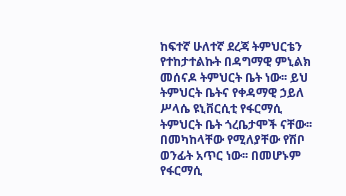ከፍተኛ ሁለተኛ ደረጃ ትምህርቴን የተከታተልኩት በዳግማዊ ምኒልክ መሰናዶ ትምህርት ቤት ነው፡፡ ይህ ትምህርት ቤትና የቀዳማዊ ኃይለ ሥላሴ ዩኒቨርሲቲ የፋርማሲ ትምህርት ቤት ጎረቤታሞች ናቸው፡፡ በመካከላቸው የሚለያቸው የሽቦ ወንፊት አጥር ነው፡፡ በመሆኑም የፋርማሲ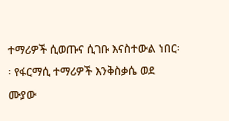ተማሪዎች ሲወጡና ሲገቡ እናስተውል ነበር፡፡ የፋርማሲ ተማሪዎች እንቅስቃሴ ወደ ሙያው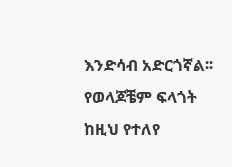እንድሳብ አድርጎኛል፡፡ የወላጆቼም ፍላጎት ከዚህ የተለየ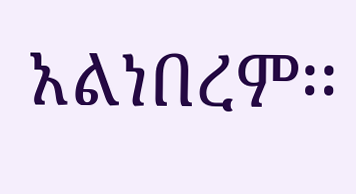አልነበረም፡፡